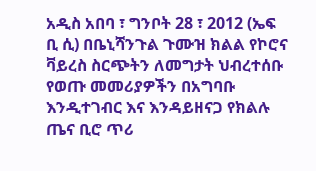አዲስ አበባ ፣ ግንቦት 28 ፣ 2012 (ኤፍ ቢ ሲ) በቤኒሻንጉል ጉሙዝ ክልል የኮሮና ቫይረስ ስርጭትን ለመግታት ህብረተሰቡ የወጡ መመሪያዎችን በአግባቡ እንዲተገብር እና እንዳይዘናጋ የክልሉ ጤና ቢሮ ጥሪ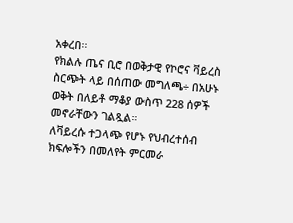አቀረበ፡፡
የክልሉ ጤና ቢሮ በወቅታዊ የኮሮና ቫይረስ ስርጭት ላይ በሰጠው መግለጫ÷ በአሁኑ ወቅት በለይቶ ማቆያ ውስጥ 228 ሰዎች መኖራቸውን ገልጿል።
ለቫይረሱ ተጋላጭ የሆኑ የህብረተሰብ ክፍሎችን በመለየት ምርመራ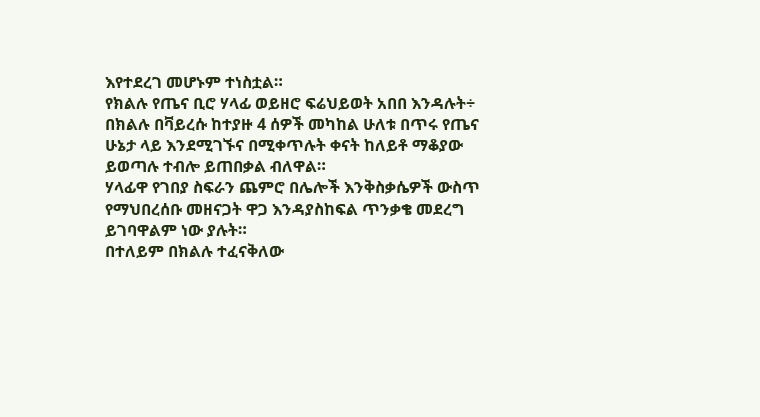እየተደረገ መሆኑም ተነስቷል።
የክልሉ የጤና ቢሮ ሃላፊ ወይዘሮ ፍሬህይወት አበበ እንዳሉት÷ በክልሉ በቫይረሱ ከተያዙ 4 ሰዎች መካከል ሁለቱ በጥሩ የጤና ሁኔታ ላይ እንደሚገኙና በሚቀጥሉት ቀናት ከለይቶ ማቆያው ይወጣሉ ተብሎ ይጠበቃል ብለዋል።
ሃላፊዋ የገበያ ስፍራን ጨምሮ በሌሎች እንቅስቃሴዎች ውስጥ የማህበረሰቡ መዘናጋት ዋጋ እንዳያስከፍል ጥንቃቄ መደረግ ይገባዋልም ነው ያሉት።
በተለይም በክልሉ ተፈናቅለው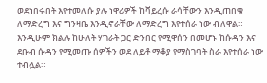ወደነበሩበት እየተመለሱ ያሉ ነዋሪዎች ከቫይረሱ ራሳቸውን እንዲጠበቁ ለማድረግ እና ግንዛቤ እንዲኖራቸው ለማድረግ እየተሰራ ነው ብለዋል።
እንዲሁም ክልሉ ከሁለት ሃገራት ጋር ድንበር የሚዋሰን በመሆኑ ከሱዳን እና ደቡብ ሱዳን የሚመጡ ሰዎችን ወደ ለይቶ ማቆያ የማስገባት ስራ እየተሰራ ነው ተብሏል።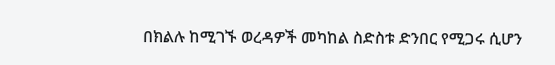በክልሉ ከሚገኙ ወረዳዎች መካከል ስድስቱ ድንበር የሚጋሩ ሲሆን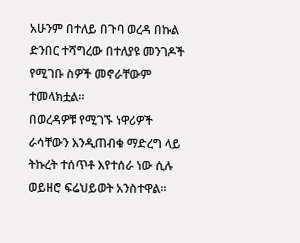አሁንም በተለይ በጉባ ወረዳ በኩል ድንበር ተሻግረው በተለያዩ መንገዶች የሚገቡ ስዎች መኖራቸውም ተመላክቷል።
በወረዳዎቹ የሚገኙ ነዋሪዎች ራሳቸውን እንዲጠብቁ ማድረግ ላይ ትኩረት ተሰጥቶ እየተሰራ ነው ሲሉ ወይዘሮ ፍሬህይወት አንስተዋል።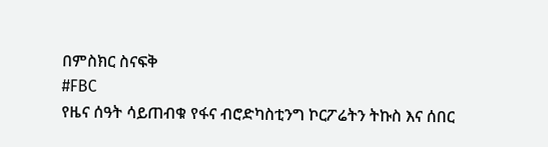በምስክር ስናፍቅ
#FBC
የዜና ሰዓት ሳይጠብቁ የፋና ብሮድካስቲንግ ኮርፖሬትን ትኩስ እና ሰበር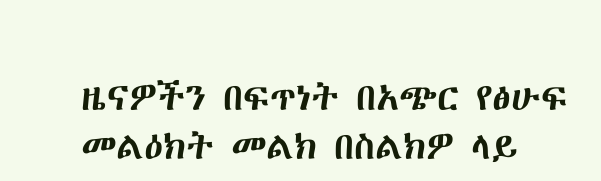ዜናዎችን በፍጥነት በአጭር የፅሁፍ መልዕክት መልክ በስልክዎ ላይ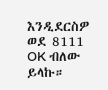እንዲደርስዎ ወደ 8111 OK ብለው ይላኩ።